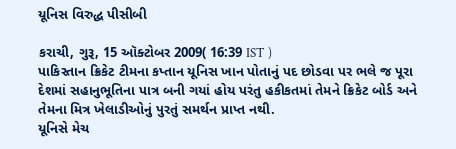યૂનિસ વિરુદ્ધ પીસીબી

કરાચી, ગુરૂ, 15 ઑક્ટોબર 2009( 16:39 IST )
પાકિસ્તાન ક્રિકેટ ટીમના કપ્તાન યૂનિસ ખાન પોતાનું પદ છોડવા પર ભલે જ પૂરા દેશમાં સહાનુભૂતિના પાત્ર બની ગયાં હોય પરંતુ હકીકતમાં તેમને ક્રિકેટ બોર્ડ અને તેમના મિત્ર ખેલાડીઓનું પુરતું સમર્થન પ્રાપ્ત નથી.
યૂનિસે મેચ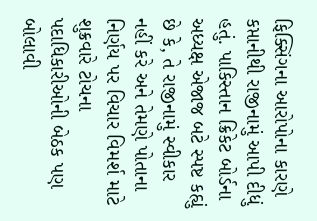ફિક્સિંગના આરોપોના કારણે કપ્તાનીથી રાજીનામું આપી દીધું હતું. પાકિસ્તાન ક્રિકેટ બોર્ડના અધ્યક્ષ એજાજ બટે સ્પષ્ટ કહ્યું છે કે, તે રાજીનામું સ્વીકાર નહીં કરે અને તેમણે પોતાના નિર્ણય પર વિચાર વિમર્શ માટે શુક્રવારે ટોચના પદાધિકારીઓની બેઠક પણ બોલાવી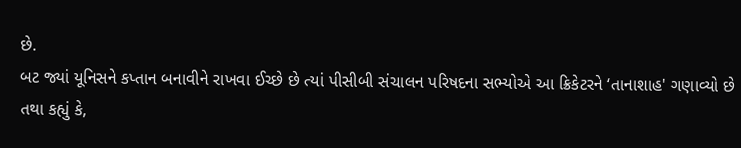છે.
બટ જ્યાં યૂનિસને કપ્તાન બનાવીને રાખવા ઈચ્છે છે ત્યાં પીસીબી સંચાલન પરિષદના સભ્યોએ આ ક્રિકેટરને ‘તાનાશાહ' ગણાવ્યો છે તથા કહ્યું કે,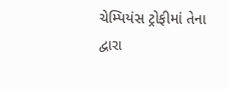ચેમ્પિયંસ ટ્રોફીમાં તેના દ્વારા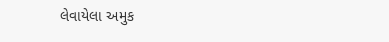લેવાયેલા અમુક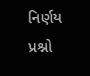નિર્ણય પ્રશ્નો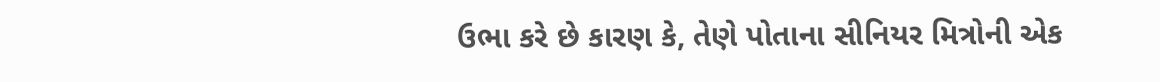ઉભા કરે છે કારણ કે, તેણે પોતાના સીનિયર મિત્રોની એક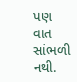પણ વાત સાંભળી નથી.